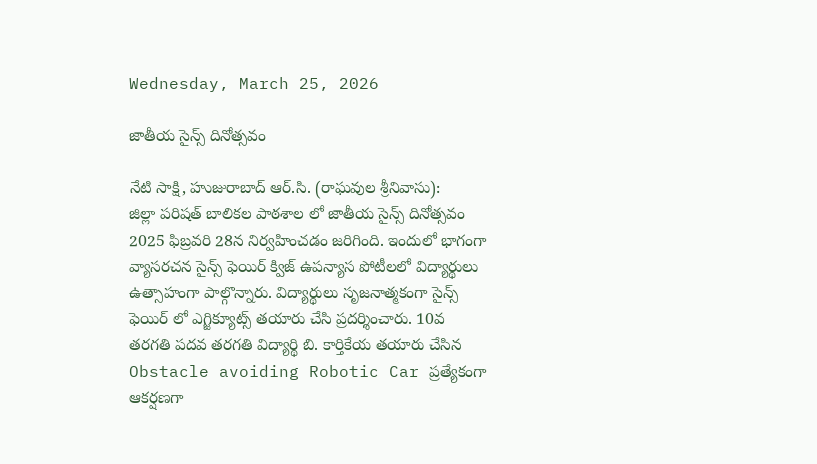Wednesday, March 25, 2026

జాతీయ సైన్స్ దినోత్సవం

నేటి సాక్షి, హుజురాబాద్ ఆర్.సి. (రాఘవుల శ్రీనివాసు):
జిల్లా పరిషత్ బాలికల పాఠశాల లో జాతీయ సైన్స్ దినోత్సవం 2025 ఫిబ్రవరి 28న నిర్వహించడం జరిగింది. ఇందులో భాగంగా వ్యాసరచన సైన్స్ ఫెయిర్ క్విజ్ ఉపన్యాస పోటీలలో విద్యార్థులు ఉత్సాహంగా పాల్గొన్నారు. విద్యార్థులు సృజనాత్మకంగా సైన్స్ ఫెయిర్ లో ఎగ్జిక్యూట్స్ తయారు చేసి ప్రదర్శించారు. 10వ తరగతి పదవ తరగతి విద్యార్థి బి. కార్తికేయ తయారు చేసిన Obstacle avoiding Robotic Car ప్రత్యేకంగా ఆకర్షణగా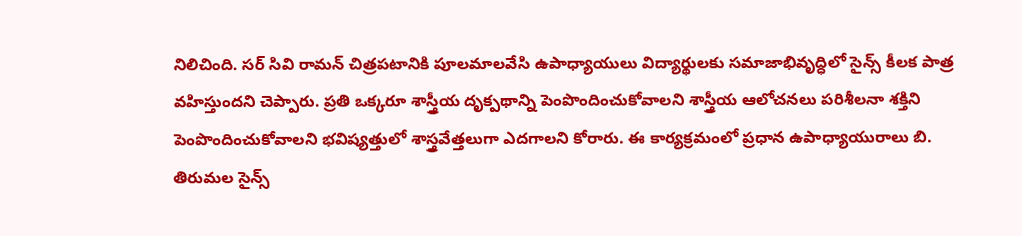నిలిచింది. సర్ సివి రామన్ చిత్రపటానికి పూలమాలవేసి ఉపాధ్యాయులు విద్యార్థులకు సమాజాభివృద్ధిలో సైన్స్ కీలక పాత్ర వహిస్తుందని చెప్పారు. ప్రతి ఒక్కరూ శాస్త్రీయ దృక్పథాన్ని పెంపొందించుకోవాలని శాస్త్రీయ ఆలోచనలు పరిశీలనా శక్తిని పెంపొందించుకోవాలని భవిష్యత్తులో శాస్త్రవేత్తలుగా ఎదగాలని కోరారు. ఈ కార్యక్రమంలో ప్రధాన ఉపాధ్యాయురాలు బి. తిరుమల సైన్స్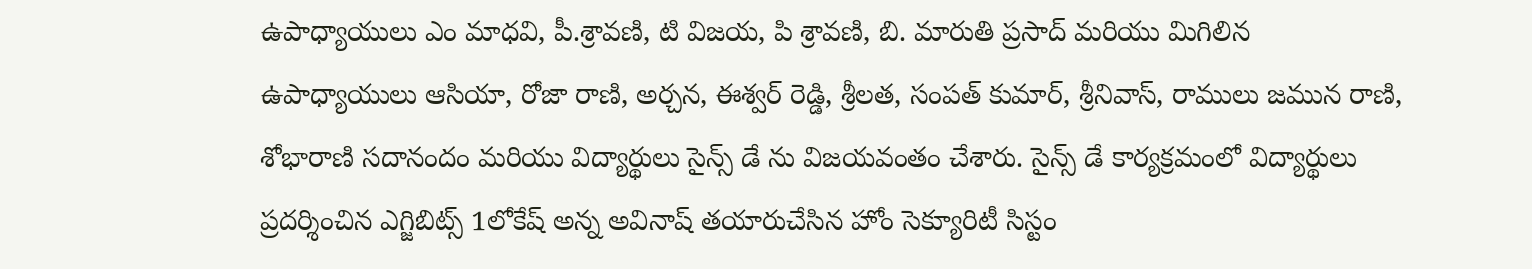ఉపాధ్యాయులు ఎం మాధవి, పీ.శ్రావణి, టి విజయ, పి శ్రావణి, బి. మారుతి ప్రసాద్ మరియు మిగిలిన ఉపాధ్యాయులు ఆసియా, రోజా రాణి, అర్చన, ఈశ్వర్ రెడ్డి, శ్రీలత, సంపత్ కుమార్, శ్రీనివాస్, రాములు జమున రాణి, శోభారాణి సదానందం మరియు విద్యార్థులు సైన్స్ డే ను విజయవంతం చేశారు. సైన్స్ డే కార్యక్రమంలో విద్యార్థులు ప్రదర్శించిన ఎగ్జిబిట్స్ 1లోకేష్ అన్న అవినాష్ తయారుచేసిన హోం సెక్యూరిటీ సిస్టం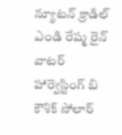న్యూటన్ క్రాడిల్ ఎండి రేష్మ రైన్ వాటర్ హార్వెస్టింగ్ బి కౌశిక్ సోలార్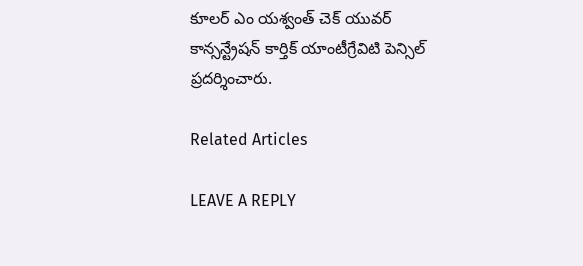కూలర్ ఎం యశ్వంత్ చెక్ యువర్ కాన్సన్ట్రేషన్ కార్తిక్ యాంటీగ్రేవిటి పెన్సిల్ ప్రదర్శించారు.

Related Articles

LEAVE A REPLY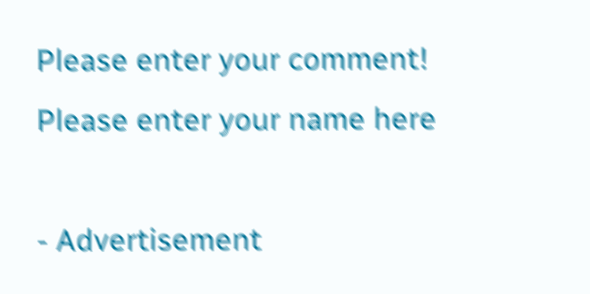Please enter your comment!
Please enter your name here

- Advertisement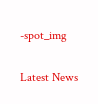-spot_img

Latest News